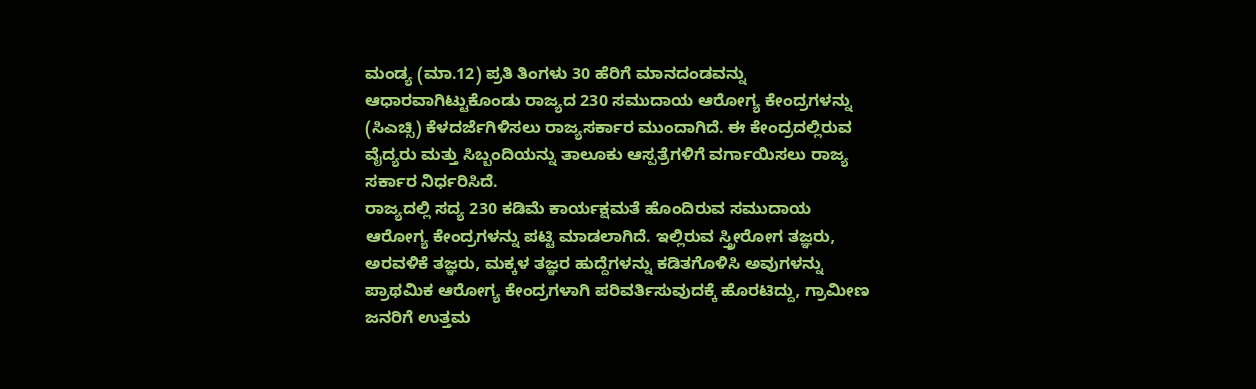ಮಂಡ್ಯ (ಮಾ.12) ಪ್ರತಿ ತಿಂಗಳು 30 ಹೆರಿಗೆ ಮಾನದಂಡವನ್ನು ಆಧಾರವಾಗಿಟ್ಟುಕೊಂಡು ರಾಜ್ಯದ 230 ಸಮುದಾಯ ಆರೋಗ್ಯ ಕೇಂದ್ರಗಳನ್ನು (ಸಿಎಚ್ಸಿ) ಕೆಳದರ್ಜೆಗಿಳಿಸಲು ರಾಜ್ಯಸರ್ಕಾರ ಮುಂದಾಗಿದೆ. ಈ ಕೇಂದ್ರದಲ್ಲಿರುವ ವೈದ್ಯರು ಮತ್ತು ಸಿಬ್ಬಂದಿಯನ್ನು ತಾಲೂಕು ಆಸ್ಪತ್ರೆಗಳಿಗೆ ವರ್ಗಾಯಿಸಲು ರಾಜ್ಯ ಸರ್ಕಾರ ನಿರ್ಧರಿಸಿದೆ.
ರಾಜ್ಯದಲ್ಲಿ ಸದ್ಯ 230 ಕಡಿಮೆ ಕಾರ್ಯಕ್ಷಮತೆ ಹೊಂದಿರುವ ಸಮುದಾಯ ಆರೋಗ್ಯ ಕೇಂದ್ರಗಳನ್ನು ಪಟ್ಟಿ ಮಾಡಲಾಗಿದೆ. ಇಲ್ಲಿರುವ ಸ್ತ್ರೀರೋಗ ತಜ್ಞರು, ಅರವಳಿಕೆ ತಜ್ಞರು, ಮಕ್ಕಳ ತಜ್ಞರ ಹುದ್ದೆಗಳನ್ನು ಕಡಿತಗೊಳಿಸಿ ಅವುಗಳನ್ನು ಪ್ರಾಥಮಿಕ ಆರೋಗ್ಯ ಕೇಂದ್ರಗಳಾಗಿ ಪರಿವರ್ತಿಸುವುದಕ್ಕೆ ಹೊರಟಿದ್ದು, ಗ್ರಾಮೀಣ ಜನರಿಗೆ ಉತ್ತಮ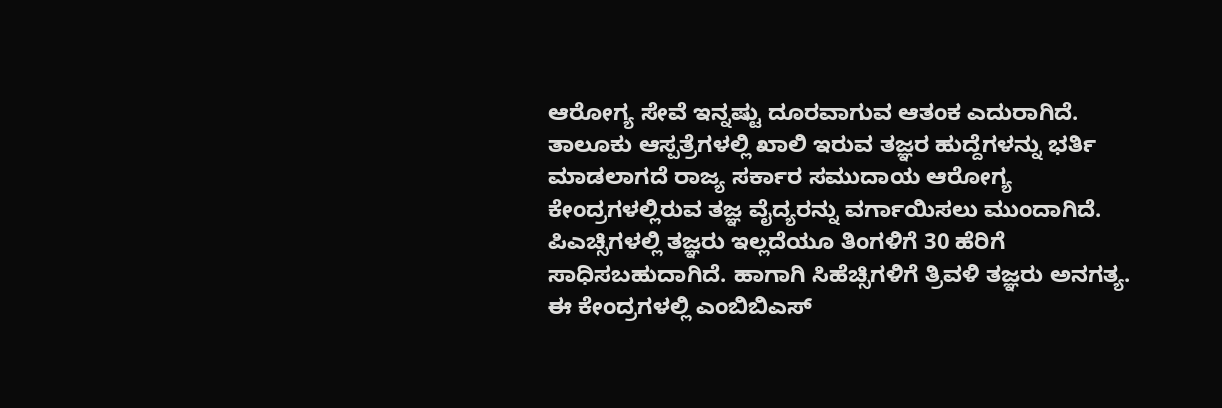ಆರೋಗ್ಯ ಸೇವೆ ಇನ್ನಷ್ಟು ದೂರವಾಗುವ ಆತಂಕ ಎದುರಾಗಿದೆ.
ತಾಲೂಕು ಆಸ್ಪತ್ರೆಗಳಲ್ಲಿ ಖಾಲಿ ಇರುವ ತಜ್ಞರ ಹುದ್ದೆಗಳನ್ನು ಭರ್ತಿ ಮಾಡಲಾಗದೆ ರಾಜ್ಯ ಸರ್ಕಾರ ಸಮುದಾಯ ಆರೋಗ್ಯ ಕೇಂದ್ರಗಳಲ್ಲಿರುವ ತಜ್ಞ ವೈದ್ಯರನ್ನು ವರ್ಗಾಯಿಸಲು ಮುಂದಾಗಿದೆ. ಪಿಎಚ್ಸಿಗಳಲ್ಲಿ ತಜ್ಞರು ಇಲ್ಲದೆಯೂ ತಿಂಗಳಿಗೆ 30 ಹೆರಿಗೆ ಸಾಧಿಸಬಹುದಾಗಿದೆ. ಹಾಗಾಗಿ ಸಿಹೆಚ್ಸಿಗಳಿಗೆ ತ್ರಿವಳಿ ತಜ್ಞರು ಅನಗತ್ಯ. ಈ ಕೇಂದ್ರಗಳಲ್ಲಿ ಎಂಬಿಬಿಎಸ್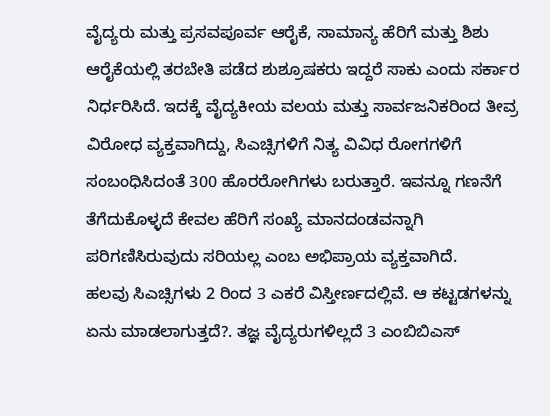ವೈದ್ಯರು ಮತ್ತು ಪ್ರಸವಪೂರ್ವ ಆರೈಕೆ, ಸಾಮಾನ್ಯ ಹೆರಿಗೆ ಮತ್ತು ಶಿಶು ಆರೈಕೆಯಲ್ಲಿ ತರಬೇತಿ ಪಡೆದ ಶುಶ್ರೂಷಕರು ಇದ್ದರೆ ಸಾಕು ಎಂದು ಸರ್ಕಾರ ನಿರ್ಧರಿಸಿದೆ. ಇದಕ್ಕೆ ವೈದ್ಯಕೀಯ ವಲಯ ಮತ್ತು ಸಾರ್ವಜನಿಕರಿಂದ ತೀವ್ರ ವಿರೋಧ ವ್ಯಕ್ತವಾಗಿದ್ದು, ಸಿಎಚ್ಸಿಗಳಿಗೆ ನಿತ್ಯ ವಿವಿಧ ರೋಗಗಳಿಗೆ ಸಂಬಂಧಿಸಿದಂತೆ 300 ಹೊರರೋಗಿಗಳು ಬರುತ್ತಾರೆ. ಇವನ್ನೂ ಗಣನೆಗೆ ತೆಗೆದುಕೊಳ್ಳದೆ ಕೇವಲ ಹೆರಿಗೆ ಸಂಖ್ಯೆ ಮಾನದಂಡವನ್ನಾಗಿ ಪರಿಗಣಿಸಿರುವುದು ಸರಿಯಲ್ಲ ಎಂಬ ಅಭಿಪ್ರಾಯ ವ್ಯಕ್ತವಾಗಿದೆ.
ಹಲವು ಸಿಎಚ್ಸಿಗಳು 2 ರಿಂದ 3 ಎಕರೆ ವಿಸ್ತೀರ್ಣದಲ್ಲಿವೆ. ಆ ಕಟ್ಟಡಗಳನ್ನು ಏನು ಮಾಡಲಾಗುತ್ತದೆ?. ತಜ್ಞ ವೈದ್ಯರುಗಳಿಲ್ಲದೆ 3 ಎಂಬಿಬಿಎಸ್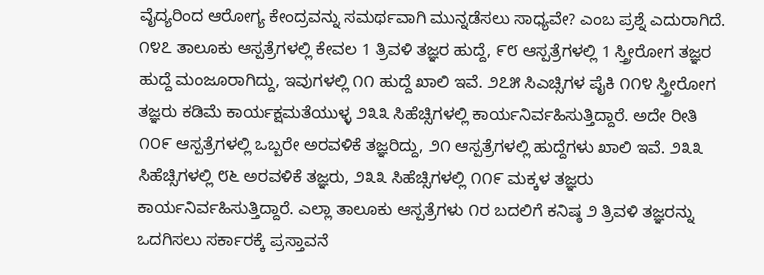ವೈದ್ಯರಿಂದ ಆರೋಗ್ಯ ಕೇಂದ್ರವನ್ನು ಸಮರ್ಥವಾಗಿ ಮುನ್ನಡೆಸಲು ಸಾಧ್ಯವೇ? ಎಂಬ ಪ್ರಶ್ನೆ ಎದುರಾಗಿದೆ.
೧೪೭ ತಾಲೂಕು ಆಸ್ಪತ್ರೆಗಳಲ್ಲಿ ಕೇವಲ 1 ತ್ರಿವಳಿ ತಜ್ಞರ ಹುದ್ದೆ, ೯೮ ಆಸ್ಪತ್ರೆಗಳಲ್ಲಿ 1 ಸ್ತ್ರೀರೋಗ ತಜ್ಞರ ಹುದ್ದೆ ಮಂಜೂರಾಗಿದ್ದು, ಇವುಗಳಲ್ಲಿ ೧೧ ಹುದ್ದೆ ಖಾಲಿ ಇವೆ. ೨೭೫ ಸಿಎಚ್ಸಿಗಳ ಪೈಕಿ ೧೧೪ ಸ್ತ್ರೀರೋಗ ತಜ್ಞರು ಕಡಿಮೆ ಕಾರ್ಯಕ್ಷಮತೆಯುಳ್ಳ ೨೩೩ ಸಿಹೆಚ್ಸಿಗಳಲ್ಲಿ ಕಾರ್ಯನಿರ್ವಹಿಸುತ್ತಿದ್ದಾರೆ. ಅದೇ ರೀತಿ ೧೦೯ ಆಸ್ಪತ್ರೆಗಳಲ್ಲಿ ಒಬ್ಬರೇ ಅರವಳಿಕೆ ತಜ್ಞರಿದ್ದು, ೨೧ ಆಸ್ಪತ್ರೆಗಳಲ್ಲಿ ಹುದ್ದೆಗಳು ಖಾಲಿ ಇವೆ. ೨೩೩ ಸಿಹೆಚ್ಸಿಗಳಲ್ಲಿ ೮೬ ಅರವಳಿಕೆ ತಜ್ಞರು, ೨೩೩ ಸಿಹೆಚ್ಸಿಗಳಲ್ಲಿ ೧೧೯ ಮಕ್ಕಳ ತಜ್ಞರು ಕಾರ್ಯನಿರ್ವಹಿಸುತ್ತಿದ್ದಾರೆ. ಎಲ್ಲಾ ತಾಲೂಕು ಆಸ್ಪತ್ರೆಗಳು ೧ರ ಬದಲಿಗೆ ಕನಿಷ್ಠ ೨ ತ್ರಿವಳಿ ತಜ್ಞರನ್ನು ಒದಗಿಸಲು ಸರ್ಕಾರಕ್ಕೆ ಪ್ರಸ್ತಾವನೆ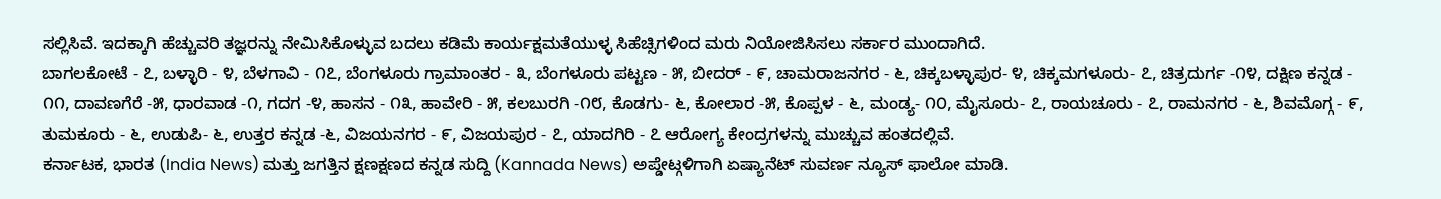ಸಲ್ಲಿಸಿವೆ. ಇದಕ್ಕಾಗಿ ಹೆಚ್ಚುವರಿ ತಜ್ಞರನ್ನು ನೇಮಿಸಿಕೊಳ್ಳುವ ಬದಲು ಕಡಿಮೆ ಕಾರ್ಯಕ್ಷಮತೆಯುಳ್ಳ ಸಿಹೆಚ್ಸಿಗಳಿಂದ ಮರು ನಿಯೋಜಿಸಿಸಲು ಸರ್ಕಾರ ಮುಂದಾಗಿದೆ.
ಬಾಗಲಕೋಟೆ - ೭, ಬಳ್ಳಾರಿ - ೪, ಬೆಳಗಾವಿ - ೧೭, ಬೆಂಗಳೂರು ಗ್ರಾಮಾಂತರ - ೩, ಬೆಂಗಳೂರು ಪಟ್ಟಣ - ೫, ಬೀದರ್ - ೯, ಚಾಮರಾಜನಗರ - ೬, ಚಿಕ್ಕಬಳ್ಳಾಪುರ- ೪, ಚಿಕ್ಕಮಗಳೂರು- ೭, ಚಿತ್ರದುರ್ಗ -೧೪, ದಕ್ಷಿಣ ಕನ್ನಡ - ೧೧, ದಾವಣಗೆರೆ -೫, ಧಾರವಾಡ -೧, ಗದಗ -೪, ಹಾಸನ - ೧೩, ಹಾವೇರಿ - ೫, ಕಲಬುರಗಿ -೧೮, ಕೊಡಗು- ೬, ಕೋಲಾರ -೫, ಕೊಪ್ಪಳ - ೬, ಮಂಡ್ಯ- ೧೦, ಮೈಸೂರು- ೭, ರಾಯಚೂರು - ೭, ರಾಮನಗರ - ೬, ಶಿವಮೊಗ್ಗ - ೯, ತುಮಕೂರು - ೬, ಉಡುಪಿ- ೬, ಉತ್ತರ ಕನ್ನಡ -೬, ವಿಜಯನಗರ - ೯, ವಿಜಯಪುರ - ೭, ಯಾದಗಿರಿ - ೭ ಆರೋಗ್ಯ ಕೇಂದ್ರಗಳನ್ನು ಮುಚ್ಚುವ ಹಂತದಲ್ಲಿವೆ.
ಕರ್ನಾಟಕ, ಭಾರತ (India News) ಮತ್ತು ಜಗತ್ತಿನ ಕ್ಷಣಕ್ಷಣದ ಕನ್ನಡ ಸುದ್ದಿ (Kannada News) ಅಪ್ಡೇಟ್ಗಳಿಗಾಗಿ ಏಷ್ಯಾನೆಟ್ ಸುವರ್ಣ ನ್ಯೂಸ್ ಫಾಲೋ ಮಾಡಿ.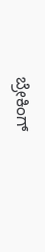ಬ್ರೇಕಿಂಗ್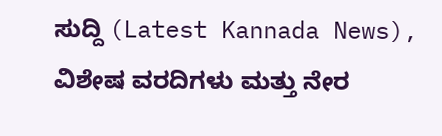ಸುದ್ದಿ (Latest Kannada News), ವಿಶೇಷ ವರದಿಗಳು ಮತ್ತು ನೇರ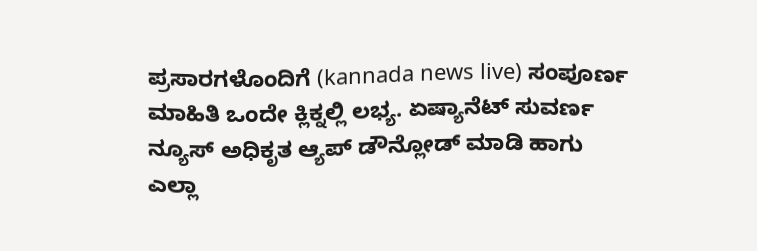ಪ್ರಸಾರಗಳೊಂದಿಗೆ (kannada news live) ಸಂಪೂರ್ಣ ಮಾಹಿತಿ ಒಂದೇ ಕ್ಲಿಕ್ನಲ್ಲಿ ಲಭ್ಯ. ಏಷ್ಯಾನೆಟ್ ಸುವರ್ಣ ನ್ಯೂಸ್ ಅಧಿಕೃತ ಆ್ಯಪ್ ಡೌನ್ಲೋಡ್ ಮಾಡಿ ಹಾಗು ಎಲ್ಲಾ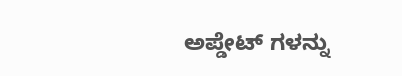ಅಪ್ಡೇಟ್ ಗಳನ್ನು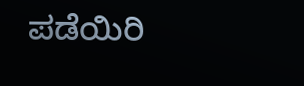ಪಡೆಯಿರಿ